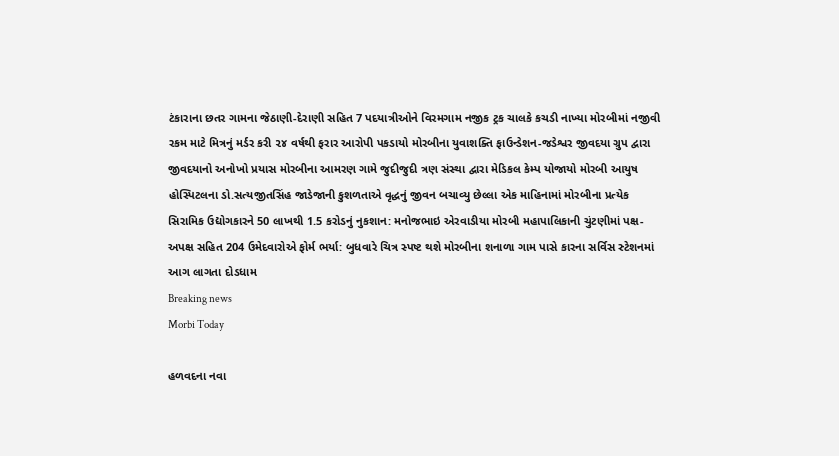ટંકારાના છતર ગામના જેઠાણી-દેરાણી સહિત 7 પદયાત્રીઓને વિરમગામ નજીક ટ્રક ચાલકે કચડી નાખ્યા મોરબીમાં નજીવી રકમ માટે મિત્રનું મર્ડર કરી ૨૪ વર્ષથી ફરાર આરોપી પકડાયો મોરબીના યુવાશક્તિ ફાઉન્ડેશન-જડેશ્વર જીવદયા ગ્રુપ દ્વારા જીવદયાનો અનોખો પ્રયાસ મોરબીના આમરણ ગામે જુદીજુદી ત્રણ સંસ્થા દ્વારા મેડિકલ કેમ્પ યોજાયો મોરબી આયુષ હોસ્પિટલના ડો.સત્યજીતસિંહ જાડેજાની કુશળતાએ વૃદ્ધનું જીવન બચાવ્યુ છેલ્લા એક માહિનામાં મોરબીના પ્રત્યેક સિરામિક ઉદ્યોગકારને 50 લાખથી 1.5 કરોડનું નુકશાન: મનોજભાઇ એરવાડીયા મોરબી મહાપાલિકાની ચુંટણીમાં પક્ષ-અપક્ષ સહિત 204 ઉમેદવારોએ ફોર્મ ભર્યા: બુધવારે ચિત્ર સ્પષ્ટ થશે મોરબીના શનાળા ગામ પાસે કારના સર્વિસ સ્ટેશનમાં આગ લાગતા દોડધામ
Breaking news
Morbi Today

હળવદના નવા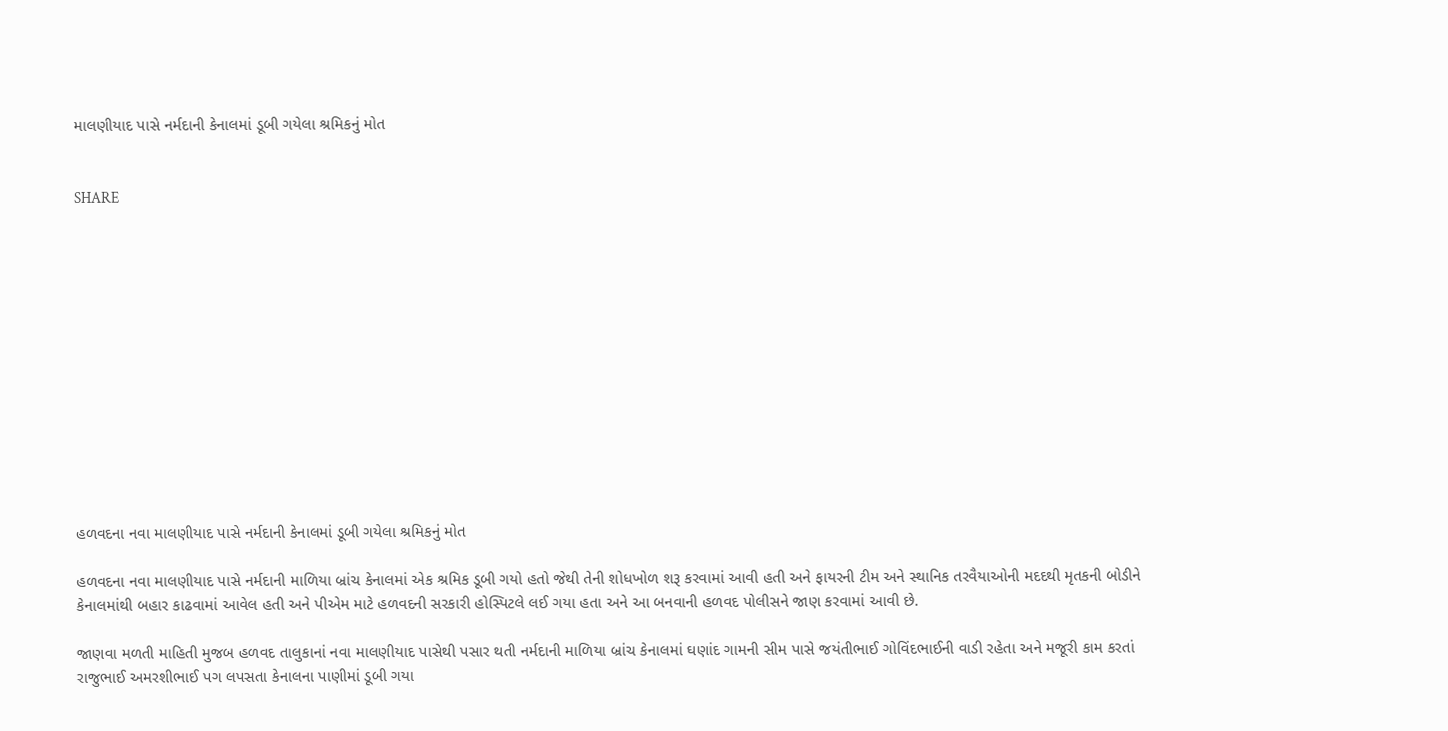માલણીયાદ પાસે નર્મદાની કેનાલમાં ડૂબી ગયેલા શ્રમિકનું મોત


SHARE













હળવદના નવા માલણીયાદ પાસે નર્મદાની કેનાલમાં ડૂબી ગયેલા શ્રમિકનું મોત

હળવદના નવા માલણીયાદ પાસે નર્મદાની માળિયા બ્રાંચ કેનાલમાં એક શ્રમિક ડૂબી ગયો હતો જેથી તેની શોધખોળ શરૂ કરવામાં આવી હતી અને ફાયરની ટીમ અને સ્થાનિક તરવૈયાઓની મદદથી મૃતકની બોડીને કેનાલમાંથી બહાર કાઢવામાં આવેલ હતી અને પીએમ માટે હળવદની સરકારી હોસ્પિટલે લઈ ગયા હતા અને આ બનવાની હળવદ પોલીસને જાણ કરવામાં આવી છે.

જાણવા મળતી માહિતી મુજબ હળવદ તાલુકાનાં નવા માલણીયાદ પાસેથી પસાર થતી નર્મદાની માળિયા બ્રાંચ કેનાલમાં ઘણાંદ ગામની સીમ પાસે જયંતીભાઈ ગોવિંદભાઈની વાડી રહેતા અને મજૂરી કામ કરતાં રાજુભાઈ અમરશીભાઈ પગ લપસતા કેનાલના પાણીમાં ડૂબી ગયા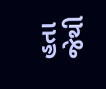હતા જેથી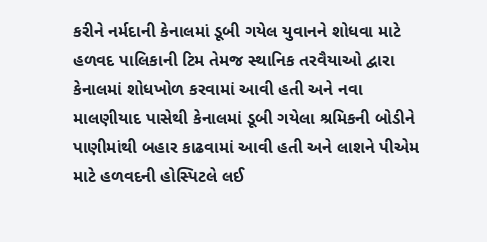કરીને નર્મદાની કેનાલમાં ડૂબી ગયેલ યુવાનને શોધવા માટે હળવદ પાલિકાની ટિમ તેમજ સ્થાનિક તરવૈયાઓ દ્વારા કેનાલમાં શોધખોળ કરવામાં આવી હતી અને નવા માલણીયાદ પાસેથી કેનાલમાં ડૂબી ગયેલા શ્રમિકની બોડીને પાણીમાંથી બહાર કાઢવામાં આવી હતી અને લાશને પીએમ માટે હળવદની હોસ્પિટલે લઈ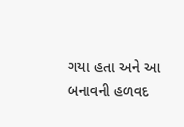ગયા હતા અને આ બનાવની હળવદ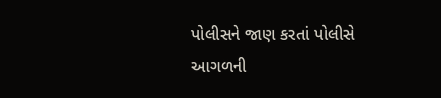પોલીસને જાણ કરતાં પોલીસે આગળની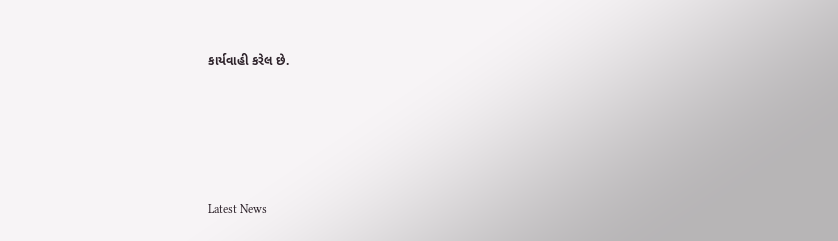કાર્યવાહી કરેલ છે.






Latest News